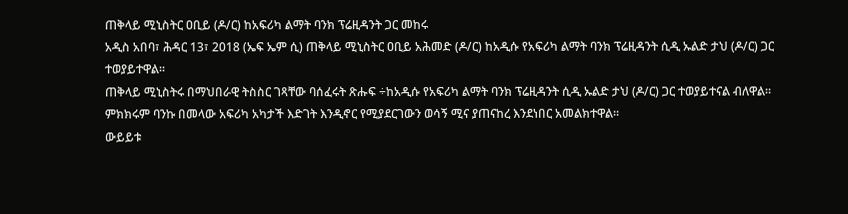ጠቅላይ ሚኒስትር ዐቢይ (ዶ/ር) ከአፍሪካ ልማት ባንክ ፕሬዚዳንት ጋር መከሩ
አዲስ አበባ፣ ሕዳር 13፣ 2018 (ኤፍ ኤም ሲ) ጠቅላይ ሚኒስትር ዐቢይ አሕመድ (ዶ/ር) ከአዲሱ የአፍሪካ ልማት ባንክ ፕሬዚዳንት ሲዲ ኡልድ ታህ (ዶ/ር) ጋር ተወያይተዋል፡፡
ጠቅላይ ሚኒስትሩ በማህበራዊ ትስስር ገጻቸው ባሰፈሩት ጽሑፍ ÷ከአዲሱ የአፍሪካ ልማት ባንክ ፕሬዚዳንት ሲዲ ኡልድ ታህ (ዶ/ር) ጋር ተወያይተናል ብለዋል።
ምክክሩም ባንኩ በመላው አፍሪካ አካታች እድገት እንዲኖር የሚያደርገውን ወሳኝ ሚና ያጠናከረ እንደነበር አመልክተዋል፡፡
ውይይቱ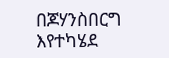በጆሃንስበርግ እየተካሄደ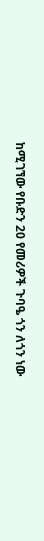ከሚገኘው የቡድን 20 የመሪዎች ጉባዔ ጎን ለጎን ነው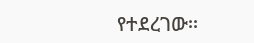የተደረገው፡፡